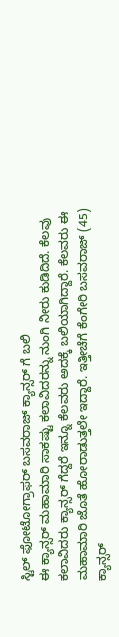ಸ್ಟಿಲ್ ಫೋಟೋಗ್ರಾಫರ್ ಬಸವರಾಜ್ ಕ್ಯಾನ್ಸರ್ ಗೆ ಬಲಿ
ಈ ಕ್ಯಾನ್ಸರ್ ಮಹಾಮಾರಿ ಸಾಕಷ್ಟು ಕಲಾವಿದರನ್ನು ನುಂಗಿ ನೀರು ಕುಡಿದಿದೆ. ಕೆಲವು ಕಲಾವಿದರು ಕ್ಯಾನ್ಸರ್ ಗೆದ್ದರೆ ಇನ್ನೂ ಕೆಲವರು ಅದಕ್ಕೆ ಬಲಿಯಾಗಿದ್ದಾರೆ. ಕೆಲವರು ಈ ಮಹಾಮಾರಿ ಜೊತೆ ಹೋರಾಡುತ್ತಲೇ ಇದ್ದಾರೆ. ಇತ್ತೀಚೆಗೆ ಕೆಂಗೇರಿ ಬಸವರಾಜ್ (45) ಕ್ಯಾನ್ಸರ್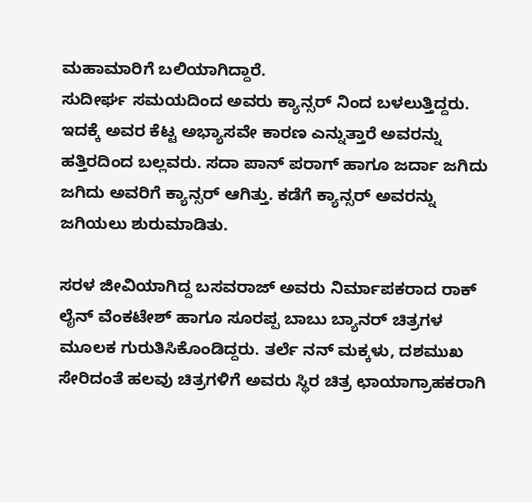ಮಹಾಮಾರಿಗೆ ಬಲಿಯಾಗಿದ್ದಾರೆ.
ಸುದೀರ್ಘ ಸಮಯದಿಂದ ಅವರು ಕ್ಯಾನ್ಸರ್ ನಿಂದ ಬಳಲುತ್ತಿದ್ದರು. ಇದಕ್ಕೆ ಅವರ ಕೆಟ್ಟ ಅಭ್ಯಾಸವೇ ಕಾರಣ ಎನ್ನುತ್ತಾರೆ ಅವರನ್ನು ಹತ್ತಿರದಿಂದ ಬಲ್ಲವರು. ಸದಾ ಪಾನ್ ಪರಾಗ್ ಹಾಗೂ ಜರ್ದಾ ಜಗಿದು ಜಗಿದು ಅವರಿಗೆ ಕ್ಯಾನ್ಸರ್ ಆಗಿತ್ತು. ಕಡೆಗೆ ಕ್ಯಾನ್ಸರ್ ಅವರನ್ನು ಜಗಿಯಲು ಶುರುಮಾಡಿತು.

ಸರಳ ಜೀವಿಯಾಗಿದ್ದ ಬಸವರಾಜ್ ಅವರು ನಿರ್ಮಾಪಕರಾದ ರಾಕ್ ಲೈನ್ ವೆಂಕಟೇಶ್ ಹಾಗೂ ಸೂರಪ್ಪ ಬಾಬು ಬ್ಯಾನರ್ ಚಿತ್ರಗಳ ಮೂಲಕ ಗುರುತಿಸಿಕೊಂಡಿದ್ದರು. ತರ್ಲೆ ನನ್ ಮಕ್ಕಳು, ದಶಮುಖ ಸೇರಿದಂತೆ ಹಲವು ಚಿತ್ರಗಳಿಗೆ ಅವರು ಸ್ಥಿರ ಚಿತ್ರ ಛಾಯಾಗ್ರಾಹಕರಾಗಿ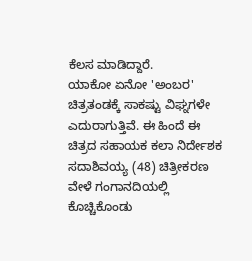ಕೆಲಸ ಮಾಡಿದ್ದಾರೆ.
ಯಾಕೋ ಏನೋ 'ಅಂಬರ' ಚಿತ್ರತಂಡಕ್ಕೆ ಸಾಕಷ್ಟು ವಿಘ್ನಗಳೇ ಎದುರಾಗುತ್ತಿವೆ. ಈ ಹಿಂದೆ ಈ ಚಿತ್ರದ ಸಹಾಯಕ ಕಲಾ ನಿರ್ದೇಶಕ ಸದಾಶಿವಯ್ಯ (48) ಚಿತ್ರೀಕರಣ ವೇಳೆ ಗಂಗಾನದಿಯಲ್ಲಿ ಕೊಚ್ಚಿಕೊಂಡು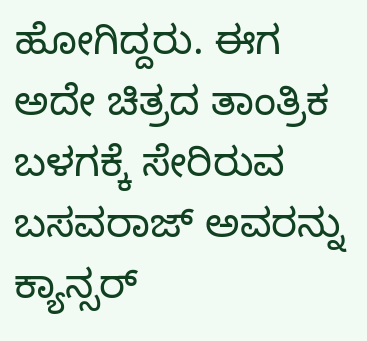ಹೋಗಿದ್ದರು. ಈಗ ಅದೇ ಚಿತ್ರದ ತಾಂತ್ರಿಕ ಬಳಗಕ್ಕೆ ಸೇರಿರುವ ಬಸವರಾಜ್ ಅವರನ್ನು ಕ್ಯಾನ್ಸರ್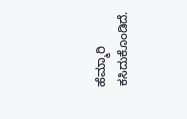ಹೆಮ್ಮಾರಿ ಕಸಿದುಕೊಂಡಿದೆ.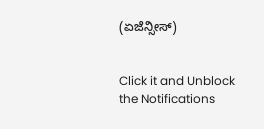(ಏಜೆನ್ಸೀಸ್)


Click it and Unblock the Notifications